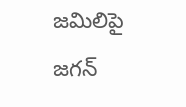జమిలిపై జగన్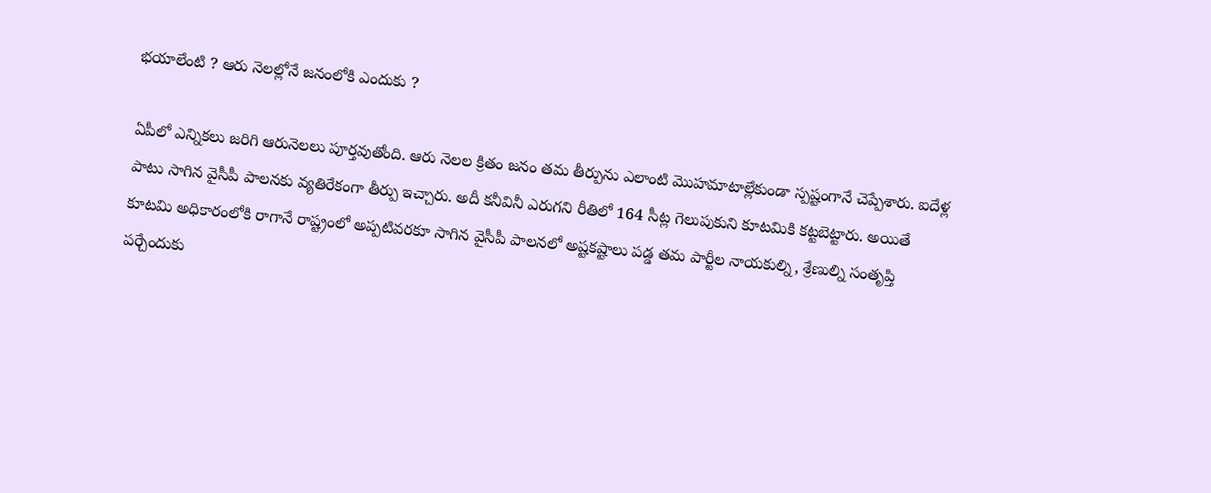భయాలేంటి ? ఆరు నెలల్లోనే జనంలోకి ఎందుకు ?

ఏపీలో ఎన్నికలు జరిగి ఆరునెలలు పూర్తవుతోంది. ఆరు నెలల క్రితం జనం తమ తీర్పును ఎలాంటి మొహమాటాల్లేకుండా స్పష్టంగానే చెప్పేశారు. ఐదేళ్ల పాటు సాగిన వైసీపీ పాలనకు వ్యతిరేకంగా తీర్పు ఇచ్చారు. అదీ కనీవినీ ఎరుగని రీతిలో 164 సీట్ల గెలుపుకుని కూటమికి కట్టబెట్టారు. అయితే కూటమి అధికారంలోకి రాగానే రాష్ట్రంలో అప్పటివరకూ సాగిన వైసీపీ పాలనలో అష్టకష్టాలు పడ్డ తమ పార్టీల నాయకుల్ని, శ్రేణుల్ని సంతృప్తి పర్చేందుకు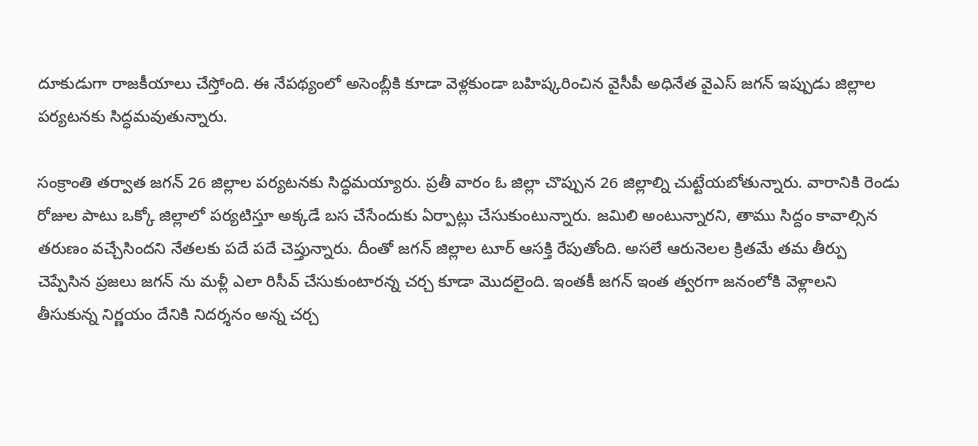దూకుడుగా రాజకీయాలు చేస్తోంది. ఈ నేపథ్యంలో అసెంబ్లీకి కూడా వెళ్లకుండా బహిష్కరించిన వైసీపీ అధినేత వైఎస్ జగన్ ఇప్పుడు జిల్లాల పర్యటనకు సిద్ధమవుతున్నారు.

సంక్రాంతి తర్వాత జగన్ 26 జిల్లాల పర్యటనకు సిద్ధమయ్యారు. ప్రతీ వారం ఓ జిల్లా చొప్పున 26 జిల్లాల్ని చుట్టేయబోతున్నారు. వారానికి రెండు రోజుల పాటు ఒక్కో జిల్లాలో పర్యటిస్తూ అక్కడే బస చేసేందుకు ఏర్పాట్లు చేసుకుంటున్నారు. జమిలి అంటున్నారని, తాము సిద్దం కావాల్సిన తరుణం వచ్చేసిందని నేతలకు పదే పదే చెప్తున్నారు. దీంతో జగన్ జిల్లాల టూర్ ఆసక్తి రేపుతోంది. అసలే ఆరునెలల క్రితమే తమ తీర్పు చెప్పేసిన ప్రజలు జగన్ ను మళ్లీ ఎలా రిసీవ్ చేసుకుంటారన్న చర్చ కూడా మొదలైంది. ఇంతకీ జగన్ ఇంత త్వరగా జనంలోకి వెళ్లాలని తీసుకున్న నిర్ణయం దేనికి నిదర్శనం అన్న చర్చ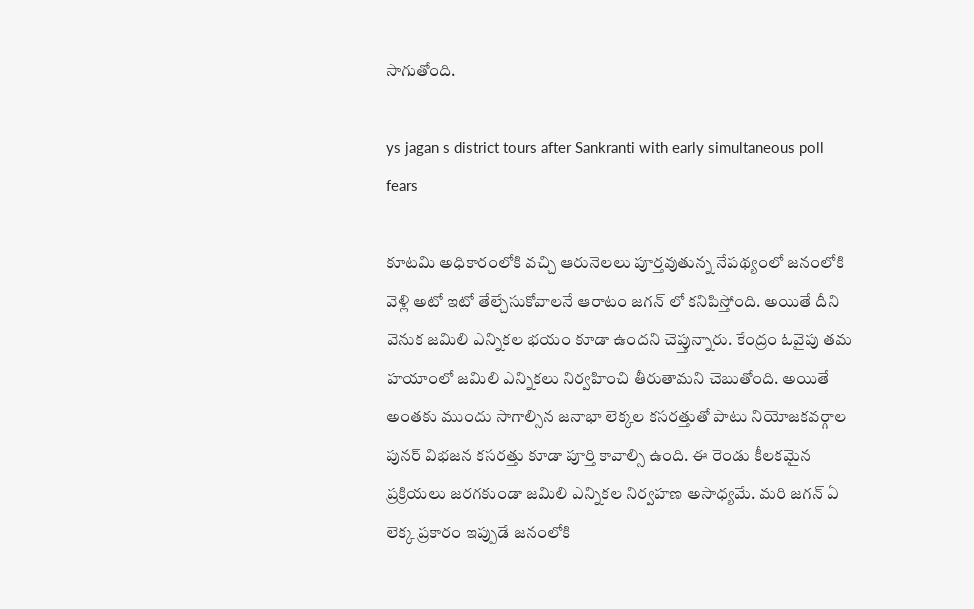సాగుతోంది.

ys jagan s district tours after Sankranti with early simultaneous poll fears

కూటమి అధికారంలోకి వచ్చి ఆరునెలలు పూర్తవుతున్న నేపథ్యంలో జనంలోకి వెళ్లి అటో ఇటో తేల్చేసుకోవాలనే ఆరాటం జగన్ లో కనిపిస్తోంది. అయితే దీని వెనుక జమిలి ఎన్నికల భయం కూడా ఉందని చెప్తున్నారు. కేంద్రం ఓవైపు తమ హయాంలో జమిలి ఎన్నికలు నిర్వహించి తీరుతామని చెబుతోంది. అయితే అంతకు ముందు సాగాల్సిన జనాభా లెక్కల కసరత్తుతో పాటు నియోజకవర్గాల పునర్ విభజన కసరత్తు కూడా పూర్తి కావాల్సి ఉంది. ఈ రెండు కీలకమైన ప్రక్రియలు జరగకుండా జమిలి ఎన్నికల నిర్వహణ అసాధ్యమే. మరి జగన్ ఏ లెక్క ప్రకారం ఇప్పుడే జనంలోకి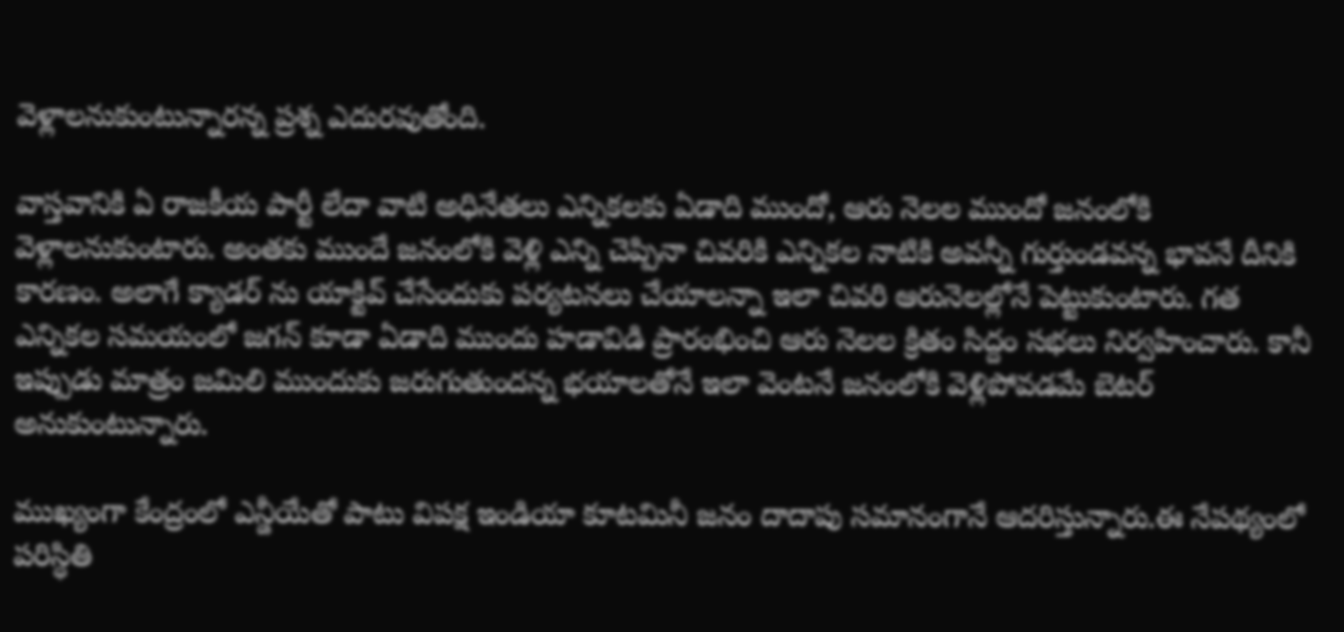వెళ్లాలనుకుంటున్నారన్న ప్రశ్న ఎదురవుతోంది.

వాస్తవానికి ఏ రాజకీయ పార్టీ లేదా వాటి అధినేతలు ఎన్నికలకు ఏడాది ముందో, ఆరు నెలల ముందో జనంలోకి వెళ్లాలనుకుంటారు. అంతకు ముందే జనంలోకి వెళ్లి ఎన్ని చెప్పినా చివరికి ఎన్నికల నాటికి అవన్నీ గుర్తుండవన్న భావనే దీనికి కారణం. అలాగే క్యాడర్ ను యాక్టివ్ చేసేందుకు పర్యటనలు చేయాలన్నా ఇలా చివరి ఆరునెలల్లోనే పెట్టుకుంటారు. గత ఎన్నికల సమయంలో జగన్ కూడా ఏడాది ముందు హడావిడి ప్రారంభించి ఆరు నెలల క్రితం సిద్దం సభలు నిర్వహించారు. కానీ ఇప్పుడు మాత్రం జమిలి ముందుకు జరుగుతుందన్న భయాలతోనే ఇలా వెంటనే జనంలోకి వెళ్లిపోవడమే బెటర్ అనుకుంటున్నారు.

ముఖ్యంగా కేంద్రంలో ఎన్డీయేతో పాటు విపక్ష ఇండియా కూటమినీ జనం దాదాపు సమానంగానే ఆదరిస్తున్నారు.ఈ నేపథ్యంలో పరిస్ధితి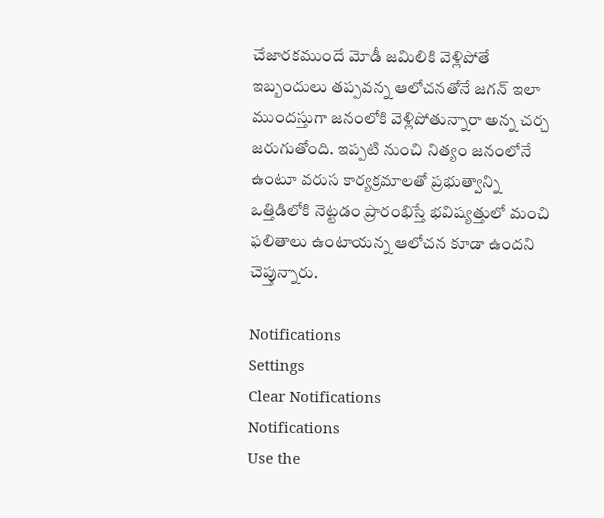చేజారకముందే మోడీ జమిలికి వెళ్లిపోతే ఇబ్బందులు తప్పవన్న ఆలోచనతోనే జగన్ ఇలా ముందస్తుగా జనంలోకి వెళ్లిపోతున్నారా అన్న చర్చ జరుగుతోంది. ఇప్పటి నుంచి నిత్యం జనంలోనే ఉంటూ వరుస కార్యక్రమాలతో ప్రభుత్వాన్ని ఒత్తిడిలోకి నెట్టడం ప్రారంభిస్తే భవిష్యత్తులో మంచి ఫలితాలు ఉంటాయన్న ఆలోచన కూడా ఉందని చెప్తున్నారు.

Notifications
Settings
Clear Notifications
Notifications
Use the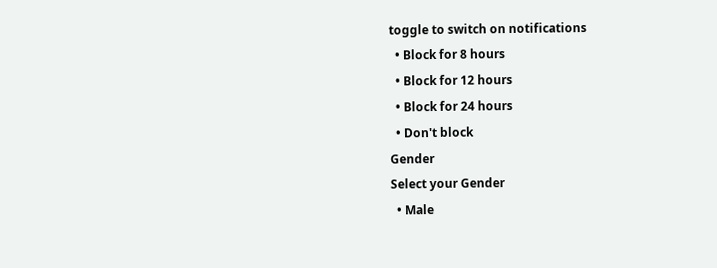toggle to switch on notifications
  • Block for 8 hours
  • Block for 12 hours
  • Block for 24 hours
  • Don't block
Gender
Select your Gender
  • Male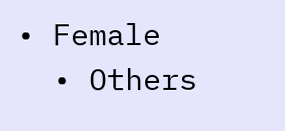• Female
  • Others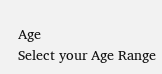Age
Select your Age Range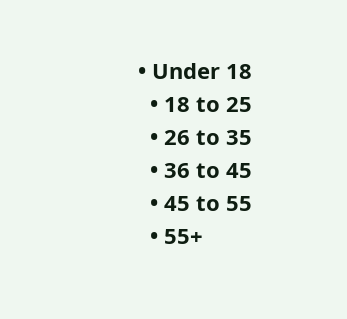• Under 18
  • 18 to 25
  • 26 to 35
  • 36 to 45
  • 45 to 55
  • 55+